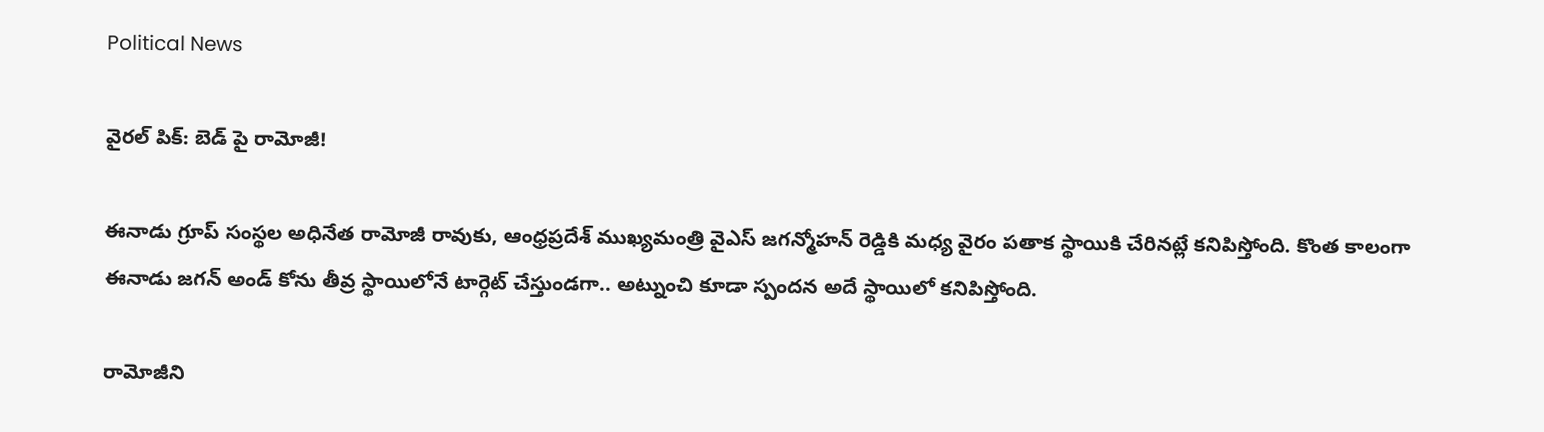Political News

వైరల్ పిక్: బెడ్ పై రామోజీ!

ఈనాడు గ్రూప్ సంస్థల అధినేత రామోజీ రావుకు, ఆంధ్రప్రదేశ్ ముఖ్యమంత్రి వైఎస్ జగన్మోహన్ రెడ్డికి మధ్య వైరం పతాక స్థాయికి చేరినట్లే కనిపిస్తోంది. కొంత కాలంగా ఈనాడు జగన్ అండ్ కోను తీవ్ర స్థాయిలోనే టార్గెట్ చేస్తుండగా.. అట్నుంచి కూడా స్పందన అదే స్థాయిలో కనిపిస్తోంది.

రామోజీని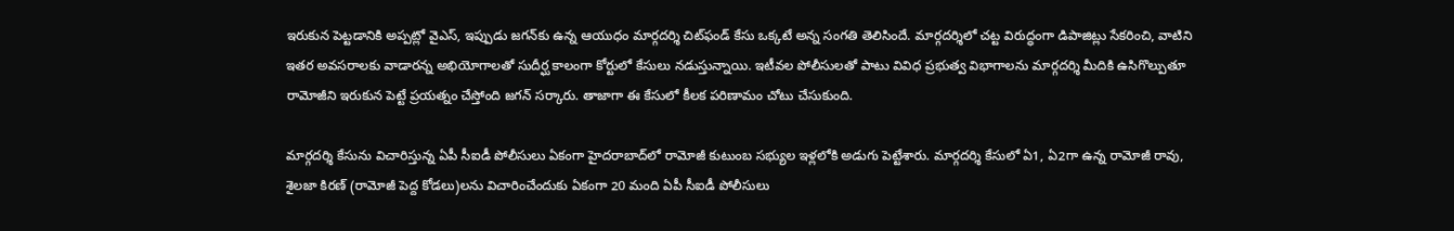ఇరుకున పెట్టడానికి అప్పట్లో వైఎస్, ఇప్పుడు జగన్‌కు ఉన్న ఆయుధం మార్గదర్శి చిట్‌ఫండ్ కేసు ఒక్కటే అన్న సంగతి తెలిసిందే. మార్గదర్శిలో చట్ట విరుద్ధంగా డిపాజిట్లు సేకరించి, వాటిని ఇతర అవసరాలకు వాడారన్న అభియోగాలతో సుదీర్ఘ కాలంగా కోర్టులో కేసులు నడుస్తున్నాయి. ఇటీవల పోలీసులతో పాటు వివిధ ప్రభుత్వ విభాగాలను మార్గదర్శి మీదికి ఉసిగొల్పుతూ రామోజీని ఇరుకున పెట్టే ప్రయత్నం చేస్తోంది జగన్ సర్కారు. తాజాగా ఈ కేసులో కీలక పరిణామం చోటు చేసుకుంది.

మార్గదర్శి కేసును విచారిస్తున్న ఏపీ సీఐడీ పోలీసులు ఏకంగా హైదరాబాద్‌లో రామోజీ కుటుంబ సభ్యుల ఇళ్లలోకి అడుగు పెట్టేశారు. మార్గదర్శి కేసులో ఏ1, ఏ2గా ఉన్న రామోజీ రావు, శైలజా కిరణ్ (రామోజీ పెద్ద కోడలు)లను విచారించేందుకు ఏకంగా 20 మంది ఏపీ సీఐడీ పోలీసులు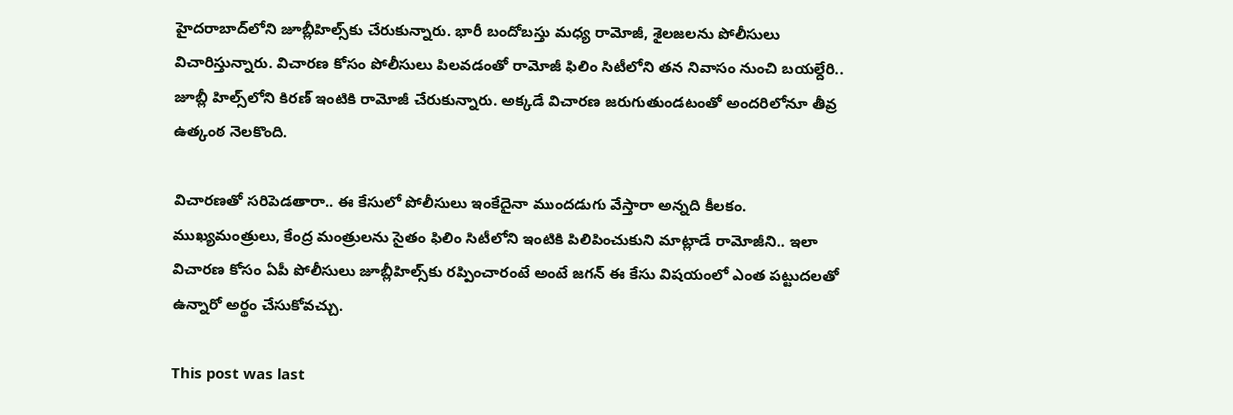హైదరాబాద్‌లోని జూబ్లీహిల్స్‌కు చేరుకున్నారు. భారీ బందోబస్తు మధ్య రామోజీ, శైలజలను పోలీసులు విచారిస్తున్నారు. విచారణ కోసం పోలీసులు పిలవడంతో రామోజీ ఫిలిం సిటీలోని తన నివాసం నుంచి బయల్దేరి.. జూబ్లీ హిల్స్‌లోని కిరణ్ ఇంటికి రామోజీ చేరుకున్నారు. అక్కడే విచారణ జరుగుతుండటంతో అందరిలోనూ తీవ్ర ఉత్కంఠ నెలకొంది.

విచారణతో సరిపెడతారా.. ఈ కేసులో పోలీసులు ఇంకేదైనా ముందడుగు వేస్తారా అన్నది కీలకం. ముఖ్యమంత్రులు, కేంద్ర మంత్రులను సైతం ఫిలిం సిటీలోని ఇంటికి పిలిపించుకుని మాట్లాడే రామోజీని.. ఇలా విచారణ కోసం ఏపీ పోలీసులు జూబ్లీహిల్స్‌కు రప్పించారంటే అంటే జగన్ ఈ కేసు విషయంలో ఎంత పట్టుదలతో ఉన్నారో అర్థం చేసుకోవచ్చు.

This post was last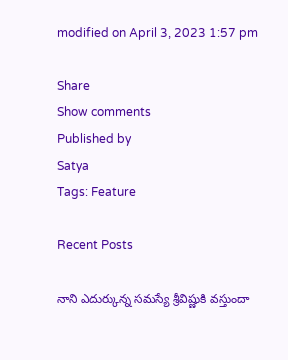modified on April 3, 2023 1:57 pm

Share
Show comments
Published by
Satya
Tags: Feature

Recent Posts

నాని ఎదుర్కున్న సమస్యే శ్రీవిష్ణుకి వస్తుందా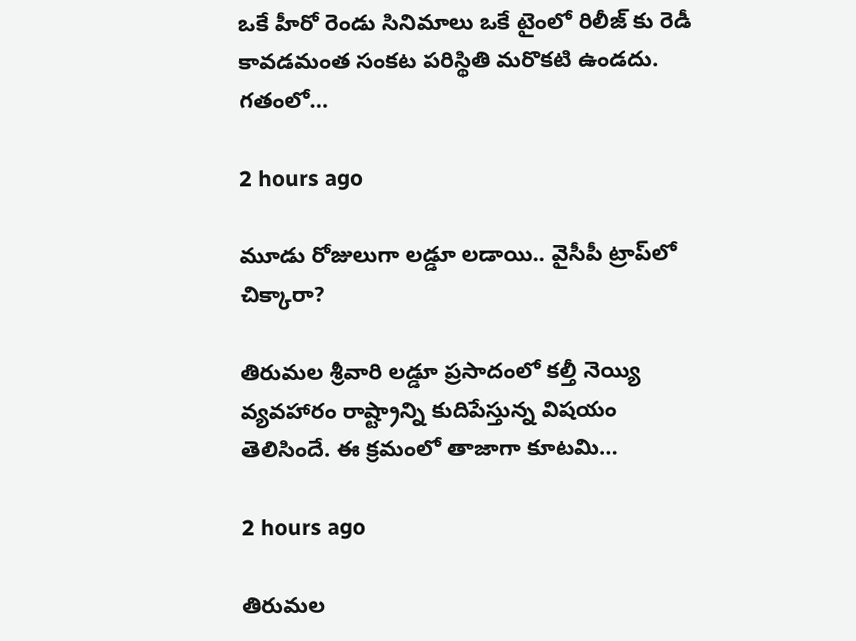ఒకే హీరో రెండు సినిమాలు ఒకే టైంలో రిలీజ్ కు రెడీ కావడమంత సంకట పరిస్థితి మరొకటి ఉండదు. గతంలో…

2 hours ago

మూడు రోజులుగా లడ్డూ లడాయి.. వైసీపీ ట్రాప్‌లో చిక్కారా?

తిరుమల శ్రీవారి లడ్డూ ప్రసాదంలో కల్తీ నెయ్యి వ్యవహారం రాష్ట్రాన్ని కుదిపేస్తున్న విషయం తెలిసిందే. ఈ క్రమంలో తాజాగా కూటమి…

2 hours ago

తిరుమ‌ల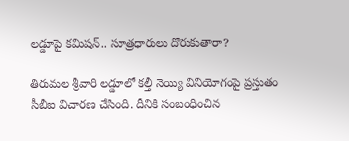ల‌డ్డూపై క‌మిష‌న్‌.. సూత్రధారులు దొరుకుతారా?

తిరుమ‌ల శ్రీవారి ల‌డ్డూలో క‌ల్తీ నెయ్యి వినియోగంపై ప్ర‌స్తుతం సీబీఐ విచార‌ణ చేసింది. దీనికి సంబంధించిన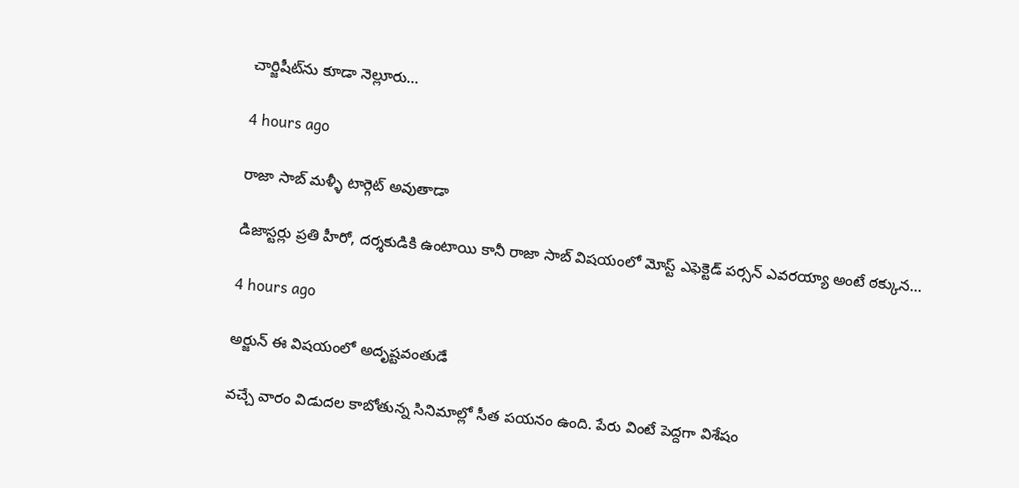చార్జిషీట్‌ను కూడా నెల్లూరు…

4 hours ago

రాజా సాబ్ మళ్ళీ టార్గెట్ అవుతాడా

డిజాస్టర్లు ప్రతి హీరో, దర్శకుడికి ఉంటాయి కానీ రాజా సాబ్ విషయంలో మోస్ట్ ఎఫెక్టెడ్ పర్సన్ ఎవరయ్యా అంటే ఠక్కున…

4 hours ago

అర్జున్ ఈ విషయంలో అదృష్టవంతుడే

వచ్చే వారం విడుదల కాబోతున్న సినిమాల్లో సీత పయనం ఉంది. పేరు వింటే పెద్దగా విశేషం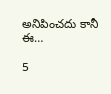అనిపించదు కానీ ఈ…

5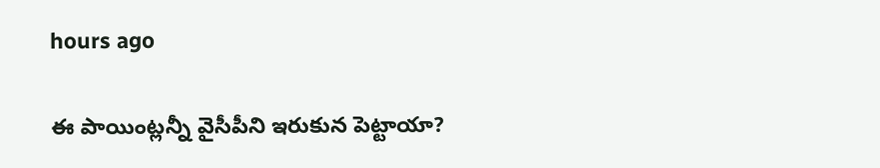hours ago

ఈ పాయింట్లన్నీ వైసీపీని ఇరుకున పెట్టాయా?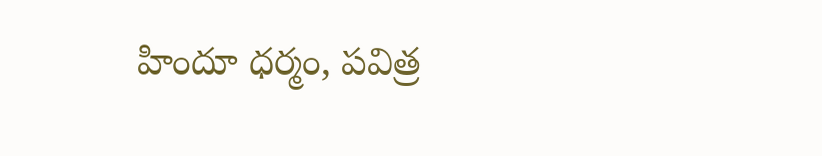హిందూ ధర్మం, పవిత్ర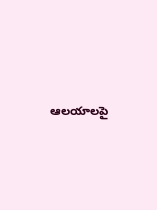ఆలయాలపై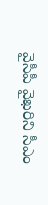వైసీపీ వైఖరిని సీఎం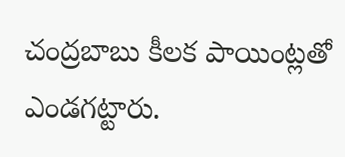చంద్రబాబు కీలక పాయింట్లతో ఎండగట్టారు.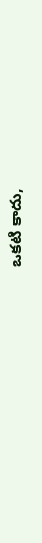ఒకటి కాదు,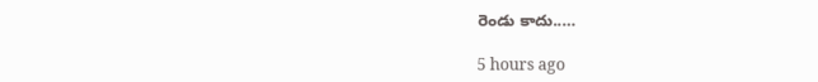రెండు కాదు..…

5 hours ago